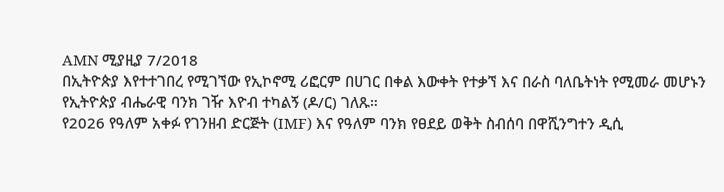AMN ሚያዚያ 7/2018
በኢትዮጵያ እየተተገበረ የሚገኘው የኢኮኖሚ ሪፎርም በሀገር በቀል እውቀት የተቃኘ እና በራስ ባለቤትነት የሚመራ መሆኑን የኢትዮጵያ ብሔራዊ ባንክ ገዥ እዮብ ተካልኝ (ዶ/ር) ገለጹ።
የ2026 የዓለም አቀፉ የገንዘብ ድርጅት (IMF) እና የዓለም ባንክ የፀደይ ወቅት ስብሰባ በዋሺንግተን ዲሲ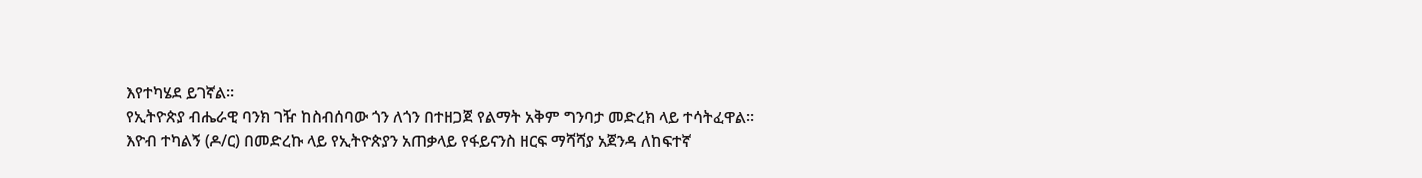እየተካሄደ ይገኛል።
የኢትዮጵያ ብሔራዊ ባንክ ገዥ ከስብሰባው ጎን ለጎን በተዘጋጀ የልማት አቅም ግንባታ መድረክ ላይ ተሳትፈዋል።
እዮብ ተካልኝ (ዶ/ር) በመድረኩ ላይ የኢትዮጵያን አጠቃላይ የፋይናንስ ዘርፍ ማሻሻያ አጀንዳ ለከፍተኛ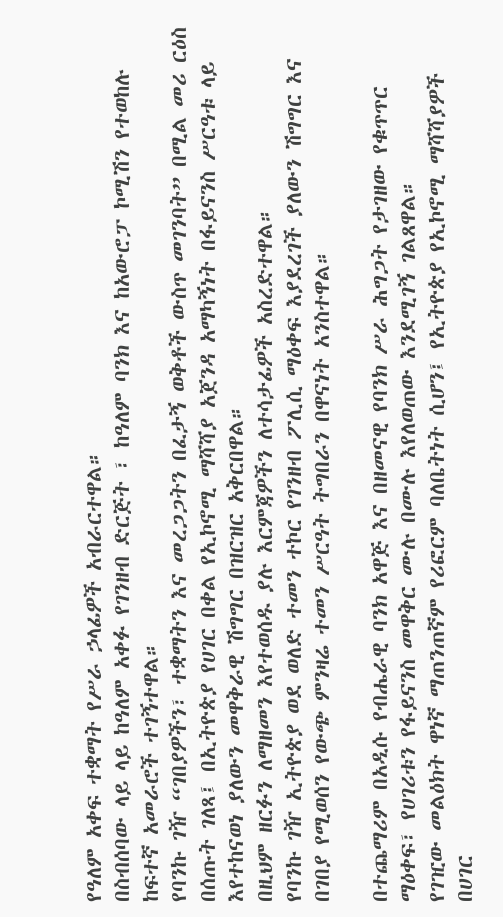የዓለም አቀፍ ተቋማት የሥራ ኃላፊዎች አብራርተዋል።
በስብሰባው ላይ ላይ ከዓለም አቀፉ የገንዘብ ድርጅት ፣ ከዓለም ባንክ እና ከአውሮፓ ኮሚሽን የተወከሉ ከፍተኛ አመራሮች ተገኝተዋል።
የባንኩ ገዥ “ገበያዎችን፣ ተቋማትን እና መረጋጋትን በፈታኝ ወቅቶች ውስጥ መገንባት” በሚል መሪ ርዕስ በሰጡት ገለጻ፤ በኢትዮጵያ የሀገር በቀል የኢኮኖሚ ማሻሻያ አጀንዳ አማካኝነት በፋይናንስ ሥርዓቱ ላይ እየተከናወነ ያለውን መዋቅራዊ ሽግግር በዝርዝር አቅርበዋል።
በዚህም ዘርፉን ለማዘመን እየተወሰዱ ያሉ እርምጃዎችን ለተሳታፊዎች አስረድተዋል።
የባንኩ ገዥ ኢትዮጵያ ወደ ወለድ ተመን ተኮር የገንዘብ ፖሊሲ ማዕቀፍ እያደረገች ያለውን ሽግግር እና በገበያ የሚወሰን የውጭ ምንዛሬ ተመን ሥርዓት ትግበራን በዋናነት አንስተዋል።

በተጨማሪም በአዲሱ የብሔራዊ ባንክ አዋጅ እና በዘመናዊ የባንክ ሥራ ሕግጋት የታገዘው የቁጥጥር ማዕቀፍ፣ የሀገሪቱን የፋይናንስ መዋቅር ሙሉ በሙሉ እየለወጠው እንደሚገኝ ገልጸዋል።
የገዢው መልዕክት ዋነኛ ማጠንጠኛም የሪፎርም ባለቤትነት ሲሆን፤ የኢትዮጵያ የኢኮኖሚ ማሻሻያዎች በሀገር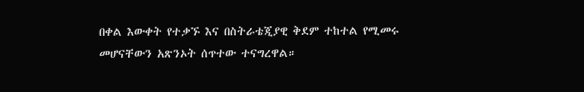በቀል እውቀት የተቃኙ እና በስትራቴጂያዊ ቅደም ተከተል የሚመሩ መሆናቸውን አጽንኦት ሰጥተው ተናግረዋል።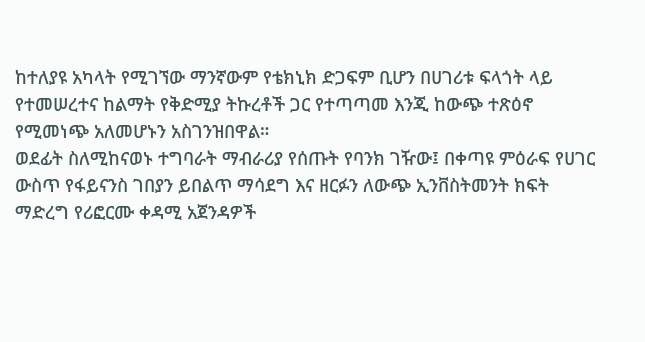ከተለያዩ አካላት የሚገኘው ማንኛውም የቴክኒክ ድጋፍም ቢሆን በሀገሪቱ ፍላጎት ላይ የተመሠረተና ከልማት የቅድሚያ ትኩረቶች ጋር የተጣጣመ እንጂ ከውጭ ተጽዕኖ የሚመነጭ አለመሆኑን አስገንዝበዋል።
ወደፊት ስለሚከናወኑ ተግባራት ማብራሪያ የሰጡት የባንክ ገዥው፤ በቀጣዩ ምዕራፍ የሀገር ውስጥ የፋይናንስ ገበያን ይበልጥ ማሳደግ እና ዘርፉን ለውጭ ኢንቨስትመንት ክፍት ማድረግ የሪፎርሙ ቀዳሚ አጀንዳዎች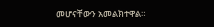መሆናቸውን አመልክተዋል።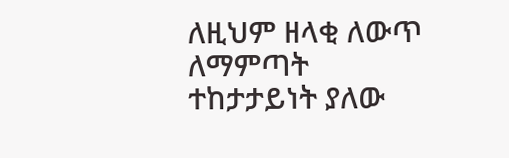ለዚህም ዘላቂ ለውጥ ለማምጣት ተከታታይነት ያለው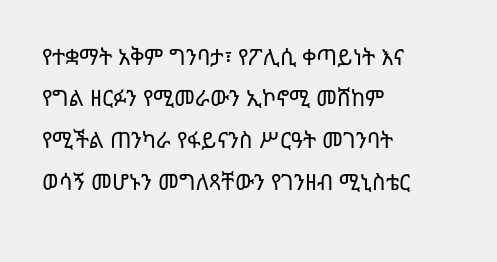የተቋማት አቅም ግንባታ፣ የፖሊሲ ቀጣይነት እና የግል ዘርፉን የሚመራውን ኢኮኖሚ መሸከም የሚችል ጠንካራ የፋይናንስ ሥርዓት መገንባት ወሳኝ መሆኑን መግለጻቸውን የገንዘብ ሚኒስቴር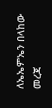ለኤኤምኤን በላከው መረጃ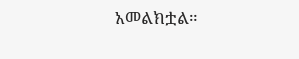አመልክቷል።